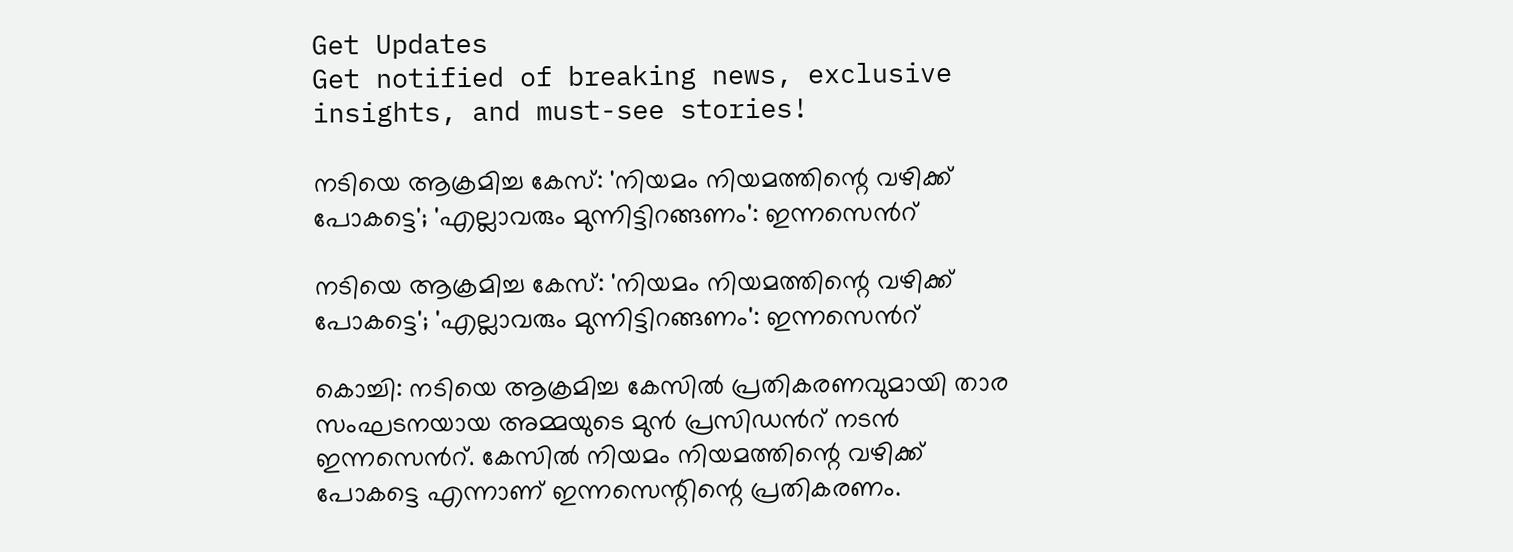Get Updates
Get notified of breaking news, exclusive insights, and must-see stories!

നടിയെ ആക്രമിച്ച കേസ്: 'നിയമം നിയമത്തിന്റെ വഴിക്ക് പോകട്ടെ'; 'എല്ലാവരും മുന്നിട്ടിറങ്ങണം': ഇന്നസെൻറ്

നടിയെ ആക്രമിച്ച കേസ്: 'നിയമം നിയമത്തിന്റെ വഴിക്ക് പോകട്ടെ'; 'എല്ലാവരും മുന്നിട്ടിറങ്ങണം': ഇന്നസെൻറ്

കൊച്ചി: നടിയെ ആക്രമിച്ച കേസിൽ പ്രതികരണവുമായി താര സംഘടനയായ അമ്മയുടെ മുൻ പ്രസിഡൻറ് നടൻ ഇന്നസെൻറ്. കേസിൽ നിയമം നിയമത്തിന്റെ വഴിക്ക് പോകട്ടെ എന്നാണ് ഇന്നസെന്റിന്റെ പ്രതികരണം.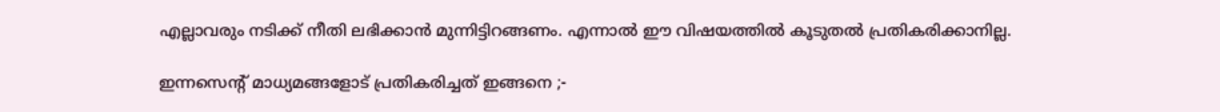എല്ലാവരും നടിക്ക് നീതി ലഭിക്കാൻ മുന്നിട്ടിറങ്ങണം. എന്നാൽ ഈ വിഷയത്തിൽ കൂടുതൽ പ്രതികരിക്കാനില്ല.

ഇന്നസെന്റ് മാധ്യമങ്ങളോട് പ്രതികരിച്ചത് ഇങ്ങനെ ;-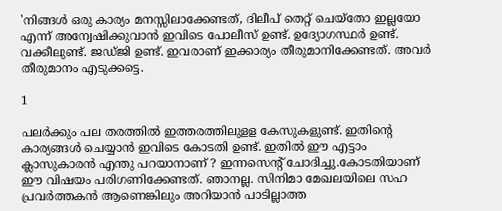'നിങ്ങൾ ഒരു കാര്യം മനസ്സിലാക്കേണ്ടത്, ദിലീപ് തെറ്റ് ചെയ്തോ ഇല്ലയോ എന്ന് അന്വേഷിക്കുവാൻ ഇവിടെ പോലീസ് ഉണ്ട്. ഉദ്യോഗസ്ഥർ ഉണ്ട്. വക്കീലുണ്ട്. ജഡ്ജി ഉണ്ട്. ഇവരാണ് ഇക്കാര്യം തീരുമാനിക്കേണ്ടത്. അവർ തീരുമാനം എടുക്കട്ടെ.

1

പലർക്കും പല തരത്തിൽ ഇത്തരത്തിലുളള കേസുകളുണ്ട്. ഇതിന്റെ കാര്യങ്ങൾ ചെയ്യാൻ ഇവിടെ കോടതി ഉണ്ട്. ഇതിൽ ഈ എട്ടാം ക്ലാസുകാരൻ എന്തു പറയാനാണ് ? ഇന്നസെന്റ് ചോദിച്ചു.കോടതിയാണ് ഈ വിഷയം പരിഗണിക്കേണ്ടത്. ഞാനല്ല. സിനിമാ മേഖലയിലെ സഹ പ്രവർത്തകൻ ആണെങ്കിലും അറിയാൻ പാടില്ലാത്ത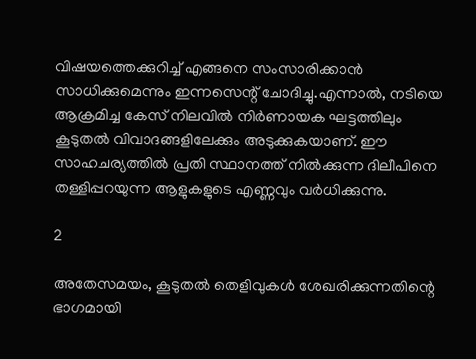വിഷയത്തെക്കുറിച്ച് എങ്ങനെ സംസാരിക്കാൻ സാധിക്കുമെന്നും ഇന്നസെന്റ് ചോദിച്ചു.എന്നാൽ, നടിയെ ആക്രമിച്ച കേസ് നിലവിൽ നിർണായക ഘട്ടത്തിലും കൂടുതൽ വിവാദങ്ങളിലേക്കും അടുക്കുകയാണ്. ഈ സാഹചര്യത്തിൽ പ്രതി സ്ഥാനത്ത് നിൽക്കുന്ന ദിലീപിനെ തള്ളിപ്പറയുന്ന ആളുകളുടെ എണ്ണവും വർധിക്കുന്നു.

2

അതേസമയം, കൂടുതൽ തെളിവുകൾ ശേഖരിക്കുന്നതിന്റെ ഭാഗമായി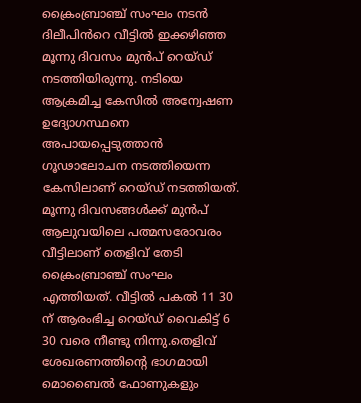ക്രൈംബ്രാഞ്ച് സംഘം നടൻ ദിലീപിൻറെ വീട്ടിൽ ഇക്കഴിഞ്ഞ മൂന്നു ദിവസം മുൻപ് റെയ്ഡ് നടത്തിയിരുന്നു. നടിയെ ആക്രമിച്ച കേസിൽ അന്വേഷണ ഉദ്യോഗസ്ഥനെ അപായപ്പെടുത്താൻ ഗൂഢാലോചന നടത്തിയെന്ന കേസിലാണ് റെയ്ഡ് നടത്തിയത്. മൂന്നു ദിവസങ്ങൾക്ക് മുൻപ് ആലുവയിലെ പത്മസരോവരം വീട്ടിലാണ് തെളിവ് തേടി ക്രൈംബ്രാഞ്ച് സംഘം എത്തിയത്. വീട്ടിൽ പകൽ 11 30 ന് ആരംഭിച്ച റെയ്ഡ് വൈകിട്ട് 6 30 വരെ നീണ്ടു നിന്നു.തെളിവ് ശേഖരണത്തിന്റെ ഭാഗമായി മൊബൈൽ ഫോണുകളും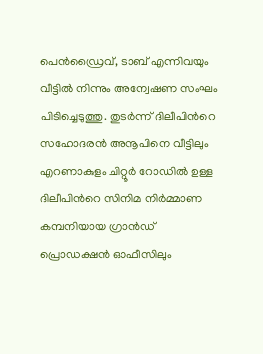പെൻഡ്രൈവ്, ടാബ് എന്നിവയും വീട്ടിൽ നിന്നും അന്വേഷണ സംഘം പിടിച്ചെടുത്തു. തുടർന്ന് ദിലീപിൻറെ സഹോദരൻ അനൂപിനെ വീട്ടിലും എറണാകുളം ചിറ്റൂർ റോഡിൽ ഉള്ള ദിലീപിൻറെ സിനിമ നിർമ്മാണ കമ്പനിയായ ഗ്രാൻഡ് പ്രൊഡക്ഷൻ ഓഫീസിലും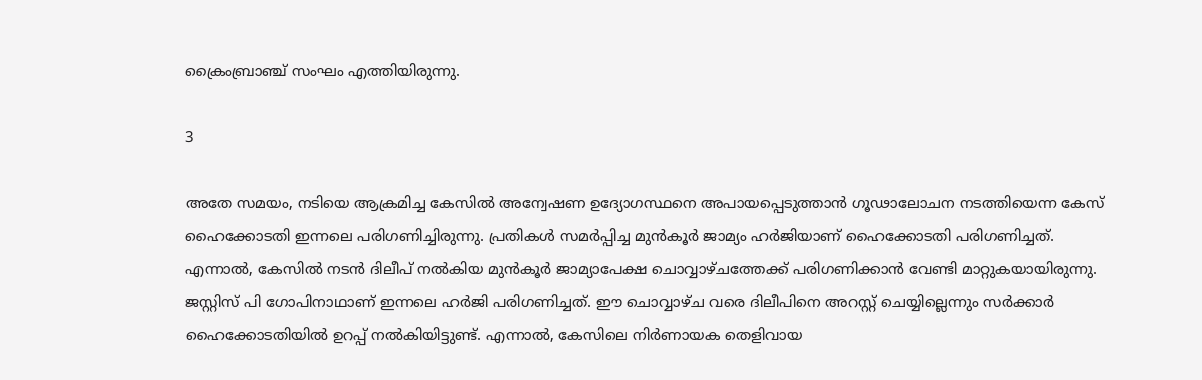ക്രൈംബ്രാഞ്ച് സംഘം എത്തിയിരുന്നു.

3

അതേ സമയം, നടിയെ ആക്രമിച്ച കേസിൽ അന്വേഷണ ഉദ്യോഗസ്ഥനെ അപായപ്പെടുത്താൻ ഗൂഢാലോചന നടത്തിയെന്ന കേസ് ഹൈക്കോടതി ഇന്നലെ പരിഗണിച്ചിരുന്നു. പ്രതികൾ സമര്‍പ്പിച്ച മുൻകൂർ ജാമ്യം ഹർജിയാണ് ഹൈക്കോടതി പരിഗണിച്ചത്. എന്നാൽ, കേസിൽ നടൻ ദിലീപ് നൽകിയ മുൻകൂർ ജാമ്യാപേക്ഷ ചൊവ്വാഴ്ചത്തേക്ക് പരിഗണിക്കാൻ വേണ്ടി മാറ്റുകയായിരുന്നു. ജസ്റ്റിസ് പി ഗോപിനാഥാണ് ഇന്നലെ ഹർജി പരിഗണിച്ചത്. ഈ ചൊവ്വാഴ്ച വരെ ദിലീപിനെ അറസ്റ്റ് ചെയ്യില്ലെന്നും സർക്കാർ ഹൈക്കോടതിയിൽ ഉറപ്പ് നൽകിയിട്ടുണ്ട്. എന്നാൽ, കേസിലെ നിർണായക തെളിവായ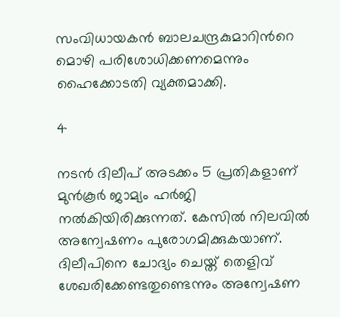സംവിധായകൻ ബാലചന്ദ്രകുമാറിന്‍റെ മൊഴി പരിശോധിക്കണമെന്നും ഹൈക്കോടതി വ്യക്തമാക്കി.

4

നടൻ ദിലീപ് അടക്കം 5 പ്രതികളാണ് മുൻകൂർ ജാമ്യം ഹർജി നൽകിയിരിക്കുന്നത്. കേസിൽ നിലവിൽ അന്വേഷണം പുരോഗമിക്കുകയാണ്. ദിലീപിനെ ചോദ്യം ചെയ്ത് തെളിവ് ശേഖരിക്കേണ്ടതുണ്ടെന്നും അന്വേഷണ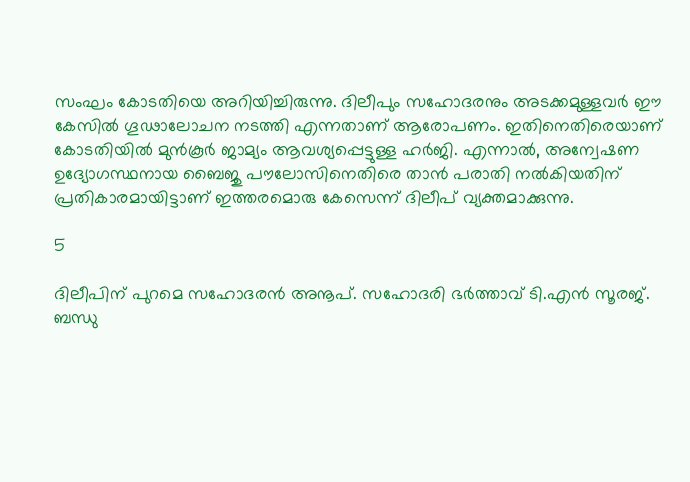സംഘം കോടതിയെ അറിയിച്ചിരുന്നു. ദിലീപും സഹോദരനും അടക്കമുള്ളവർ ഈ കേസിൽ ഗൂഢാലോചന നടത്തി എന്നതാണ് ആരോപണം. ഇതിനെതിരെയാണ് കോടതിയിൽ മുൻകൂർ ജാമ്യം ആവശ്യപ്പെട്ടുള്ള ഹർജി. എന്നാൽ, അന്വേഷണ ഉദ്യോഗസ്ഥനായ ബൈജു പൗലോസിനെതിരെ താൻ പരാതി നൽകിയതിന് പ്രതികാരമായിട്ടാണ് ഇത്തരമൊരു കേസെന്ന് ദിലീപ് വ്യക്തമാക്കുന്നു.

5

ദിലീപിന് പുറമെ സഹോദരൻ അനൂപ്. സഹോദരി ഭർത്താവ് ടി.എൻ സൂരജ്. ബന്ധു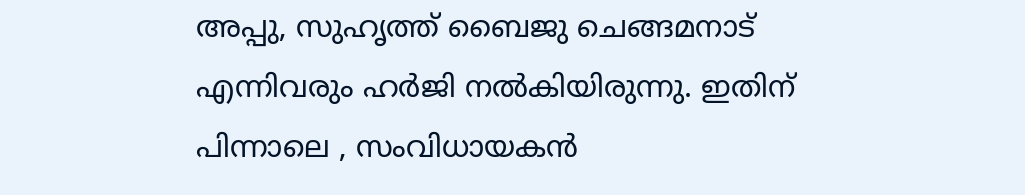അപ്പു, സുഹൃത്ത് ബൈജു ചെങ്ങമനാട് എന്നിവരും ഹർജി നൽകിയിരുന്നു. ഇതിന് പിന്നാലെ , സംവിധായകന്‍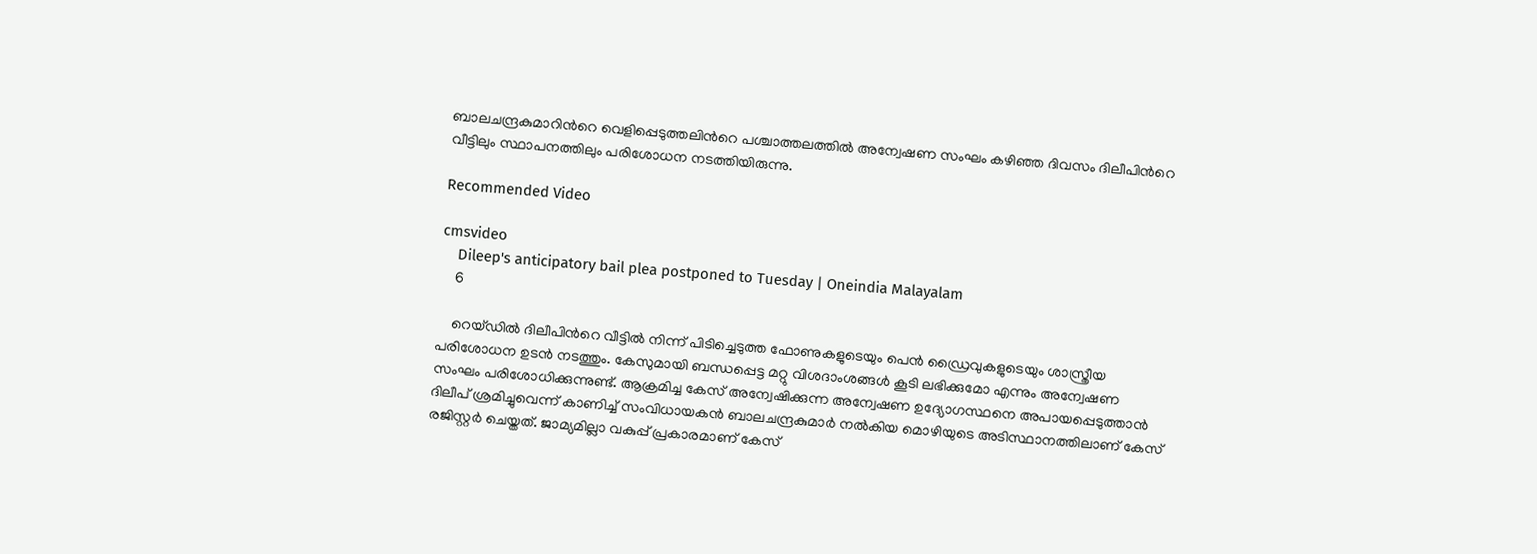ബാലചന്ദ്രകുമാറിന്‍റെ വെളിപ്പെടുത്തലിന്‍റെ പശ്ചാത്തലത്തിൽ അന്വേഷണ സംഘം കഴിഞ്ഞ ദിവസം ദിലീപിന്‍റെ വീട്ടിലും സ്ഥാപനത്തിലും പരിശോധന നടത്തിയിരുന്നു.

Recommended Video

cmsvideo
    Dileep's anticipatory bail plea postponed to Tuesday | Oneindia Malayalam
    6

    റെയ്‌ഡിൽ ദിലീപിന്‍റെ വീട്ടില്‍ നിന്ന് പിടിച്ചെടുത്ത ഫോണുകളുടെയും പെൻ ഡ്രൈവുകളുടെയും ശാസ്ത്രീയ പരിശോധന ഉടന്‍ നടത്തും. കേസുമായി ബന്ധപ്പെട്ട മറ്റു വിശദാംശങ്ങള്‍ കൂടി ലഭിക്കുമോ എന്നും അന്വേഷണ സംഘം പരിശോധിക്കുന്നുണ്ട്. ആക്രമിച്ച കേസ് അന്വേഷിക്കുന്ന അന്വേഷണ ഉദ്യോഗസ്ഥനെ അപായപ്പെടുത്താൻ ദിലീപ് ശ്രമിച്ചുവെന്ന് കാണിച്ച് സംവിധായകൻ ബാലചന്ദ്രകുമാർ നൽകിയ മൊഴിയുടെ അടിസ്ഥാനത്തിലാണ് കേസ് രജിസ്റ്റർ ചെയ്തത്. ജാമ്യമില്ലാ വകുപ്പ് പ്രകാരമാണ് കേസ്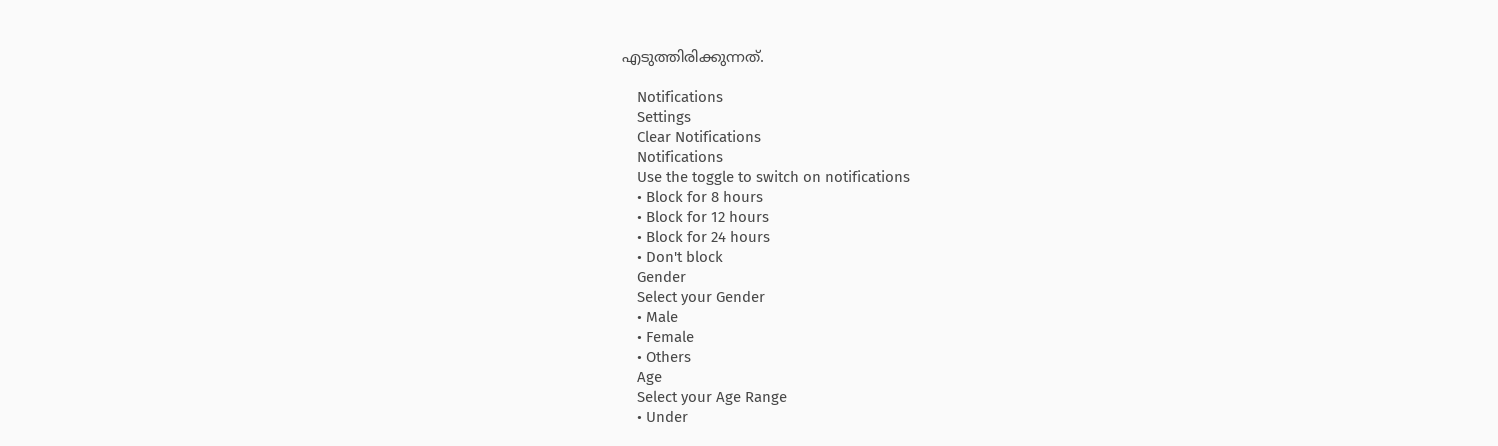എടുത്തിരിക്കുന്നത്.

    Notifications
    Settings
    Clear Notifications
    Notifications
    Use the toggle to switch on notifications
    • Block for 8 hours
    • Block for 12 hours
    • Block for 24 hours
    • Don't block
    Gender
    Select your Gender
    • Male
    • Female
    • Others
    Age
    Select your Age Range
    • Under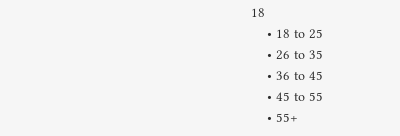18
    • 18 to 25
    • 26 to 35
    • 36 to 45
    • 45 to 55
    • 55+